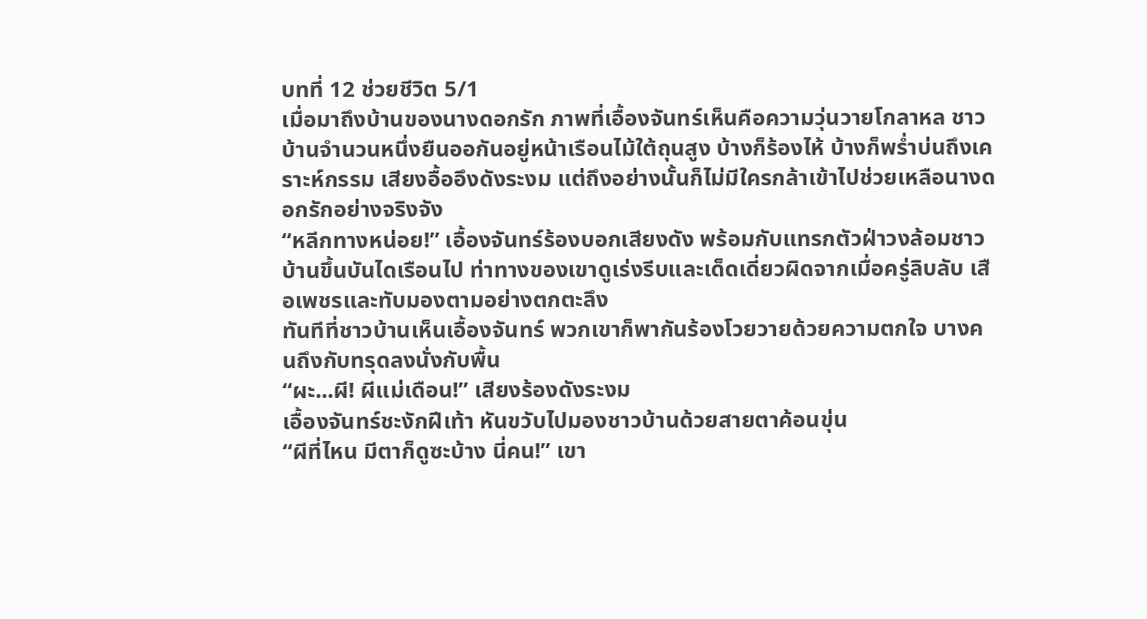บทที่ 12 ช่วยชีวิต 5/1
เมื่อมาถึงบ้านของนางดอกรัก ภาพที่เอื้องจันทร์เห็นคือความวุ่นวายโกลาหล ชาวบ้านจำนวนหนึ่งยืนออกันอยู่หน้าเรือนไม้ใต้ถุนสูง บ้างก็ร้องไห้ บ้างก็พร่ำบ่นถึงเคราะห์กรรม เสียงอื้ออึงดังระงม แต่ถึงอย่างนั้นก็ไม่มีใครกล้าเข้าไปช่วยเหลือนางดอกรักอย่างจริงจัง
“หลีกทางหน่อย!” เอื้องจันทร์ร้องบอกเสียงดัง พร้อมกับแทรกตัวฝ่าวงล้อมชาวบ้านขึ้นบันไดเรือนไป ท่าทางของเขาดูเร่งรีบและเด็ดเดี่ยวผิดจากเมื่อครู่ลิบลับ เสือเพชรและทับมองตามอย่างตกตะลึง
ทันทีที่ชาวบ้านเห็นเอื้องจันทร์ พวกเขาก็พากันร้องโวยวายด้วยความตกใจ บางคนถึงกับทรุดลงนั่งกับพื้น
“ผะ...ผี! ผีแม่เดือน!” เสียงร้องดังระงม
เอื้องจันทร์ชะงักฝีเท้า หันขวับไปมองชาวบ้านด้วยสายตาค้อนขุ่น
“ผีที่ไหน มีตาก็ดูซะบ้าง นี่คน!” เขา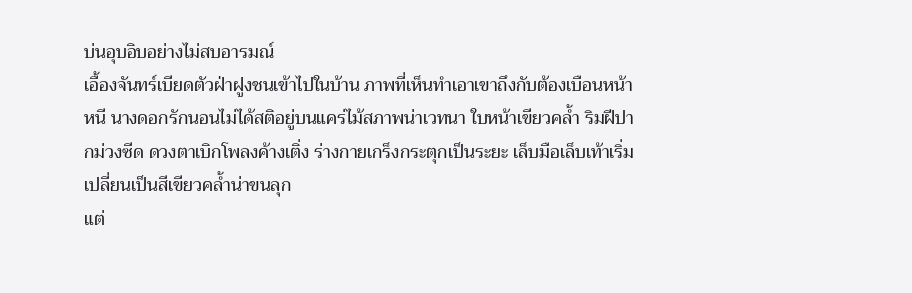บ่นอุบอิบอย่างไม่สบอารมณ์
เอื้องจันทร์เบียดตัวฝ่าฝูงชนเข้าไปในบ้าน ภาพที่เห็นทำเอาเขาถึงกับต้องเบือนหน้าหนี นางดอกรักนอนไม่ได้สติอยู่บนแคร่ไม้สภาพน่าเวทนา ใบหน้าเขียวคล้ำ ริมฝีปากม่วงซีด ดวงตาเบิกโพลงค้างเติ่ง ร่างกายเกร็งกระตุกเป็นระยะ เล็บมือเล็บเท้าเริ่มเปลี่ยนเป็นสีเขียวคล้ำน่าขนลุก
แต่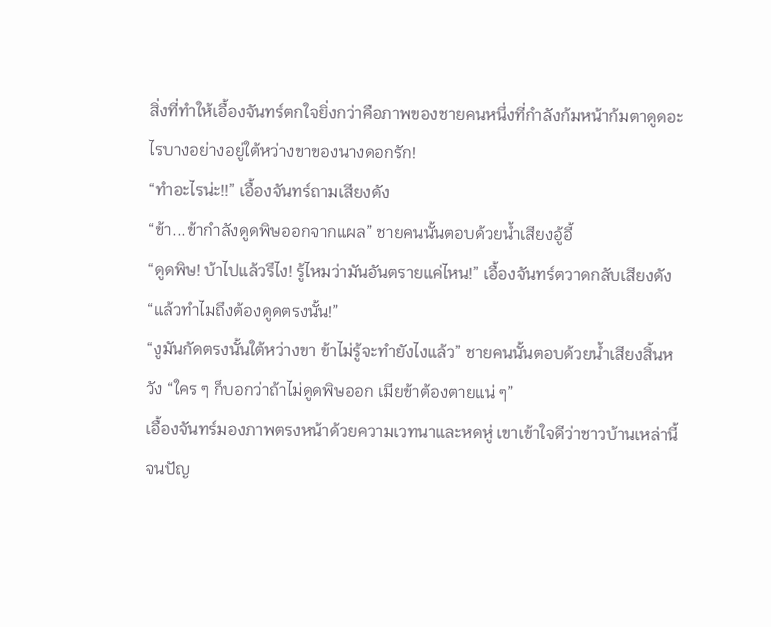สิ่งที่ทำให้เอื้องจันทร์ตกใจยิ่งกว่าคือภาพของชายคนหนึ่งที่กำลังก้มหน้าก้มตาดูดอะไรบางอย่างอยู่ใต้หว่างขาของนางดอกรัก!
“ทำอะไรน่ะ!!” เอื้องจันทร์ถามเสียงดัง
“ข้า...ข้ากำลังดูดพิษออกจากแผล” ชายคนนั้นตอบด้วยน้ำเสียงอู้อี้
“ดูดพิษ! บ้าไปแล้วรึไง! รู้ไหมว่ามันอันตรายแค่ไหน!” เอื้องจันทร์ตวาดกลับเสียงดัง “แล้วทำไมถึงต้องดูดตรงนั้น!”
“งูมันกัดตรงนั้นใต้หว่างขา ข้าไม่รู้จะทำยังไงแล้ว” ชายคนนั้นตอบด้วยน้ำเสียงสิ้นหวัง “ใคร ๆ ก็บอกว่าถ้าไม่ดูดพิษออก เมียข้าต้องตายแน่ ๆ”
เอื้องจันทร์มองภาพตรงหน้าด้วยความเวทนาและหดหู่ เขาเข้าใจดีว่าชาวบ้านเหล่านี้จนปัญ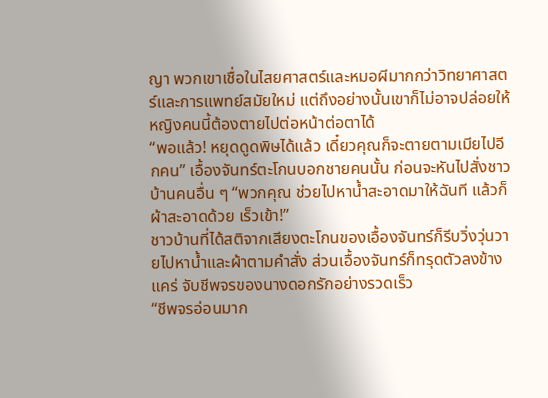ญา พวกเขาเชื่อในไสยศาสตร์และหมอผีมากกว่าวิทยาศาสตร์และการแพทย์สมัยใหม่ แต่ถึงอย่างนั้นเขาก็ไม่อาจปล่อยให้หญิงคนนี้ต้องตายไปต่อหน้าต่อตาได้
“พอแล้ว! หยุดดูดพิษได้แล้ว เดี๋ยวคุณก็จะตายตามเมียไปอีกคน” เอื้องจันทร์ตะโกนบอกชายคนนั้น ก่อนจะหันไปสั่งชาวบ้านคนอื่น ๆ “พวกคุณ ช่วยไปหาน้ำสะอาดมาให้ฉันที แล้วก็ผ้าสะอาดด้วย เร็วเข้า!”
ชาวบ้านที่ได้สติจากเสียงตะโกนของเอื้องจันทร์ก็รีบวิ่งวุ่นวายไปหาน้ำและผ้าตามคำสั่ง ส่วนเอื้องจันทร์ก็ทรุดตัวลงข้างแคร่ จับชีพจรของนางดอกรักอย่างรวดเร็ว
“ชีพจรอ่อนมาก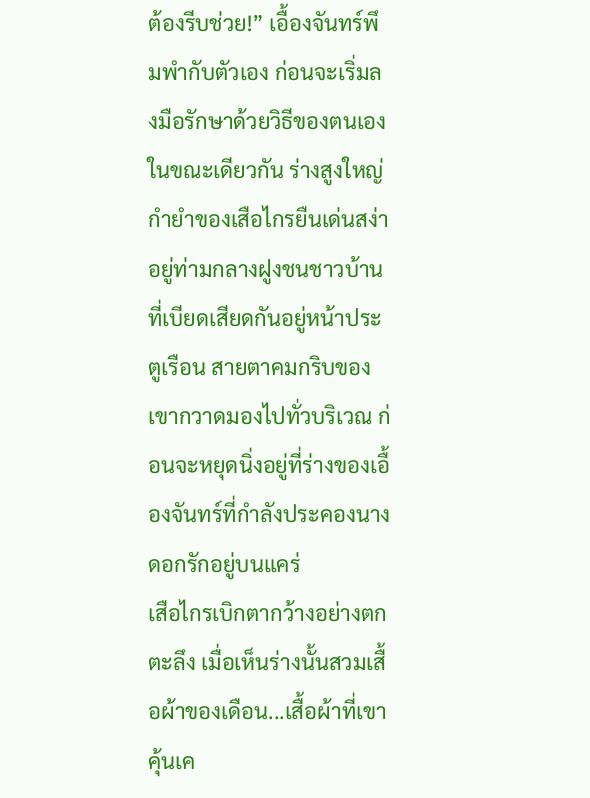ต้องรีบช่วย!” เอื้องจันทร์พึมพำกับตัวเอง ก่อนจะเริ่มลงมือรักษาด้วยวิธีของตนเอง
ในขณะเดียวกัน ร่างสูงใหญ่กำยำของเสือไกรยืนเด่นสง่าอยู่ท่ามกลางฝูงชนชาวบ้านที่เบียดเสียดกันอยู่หน้าประตูเรือน สายตาคมกริบของเขากวาดมองไปทั่วบริเวณ ก่อนจะหยุดนิ่งอยู่ที่ร่างของเอื้องจันทร์ที่กำลังประคองนางดอกรักอยู่บนแคร่
เสือไกรเบิกตากว้างอย่างตกตะลึง เมื่อเห็นร่างนั้นสวมเสื้อผ้าของเดือน...เสื้อผ้าที่เขาคุ้นเค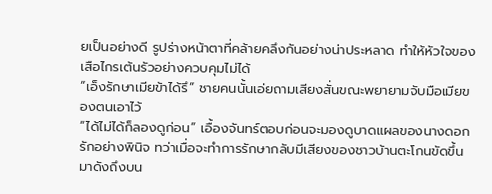ยเป็นอย่างดี รูปร่างหน้าตาที่คล้ายคลึงกันอย่างน่าประหลาด ทำให้หัวใจของเสือไกรเต้นรัวอย่างควบคุมไม่ได้
“เอ็งรักษาเมียข้าได้รึ” ชายคนนั้นเอ่ยถามเสียงสั่นขณะพยายามจับมือเมียของตนเอาไว้
“ได้ไม่ได้ก็ลองดูก่อน” เอื้องจันทร์ตอบก่อนจะมองดูบาดแผลของนางดอกรักอย่างพินิจ ทว่าเมื่อจะทำการรักษากลับมีเสียงของชาวบ้านตะโกนขัดขึ้นมาดังถึงบน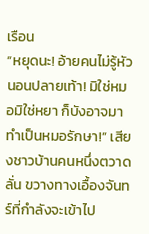เรือน
“หยุดนะ! อ้ายคนไม่รู้หัวนอนปลายเท้า! มิใช่หมอมิใช่หยา ก็บังอาจมาทำเป็นหมอรักษา!” เสียงชาวบ้านคนหนึ่งตวาดลั่น ขวางทางเอื้องจันทร์ที่กำลังจะเข้าไป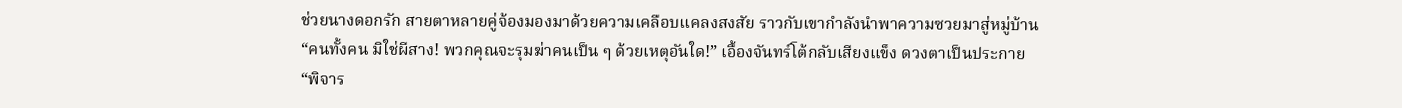ช่วยนางดอกรัก สายตาหลายคู่จ้องมองมาด้วยความเคลือบแคลงสงสัย ราวกับเขากำลังนำพาความซวยมาสู่หมู่บ้าน
“คนทั้งคน มิใช่ผีสาง! พวกคุณจะรุมฆ่าคนเป็น ๆ ด้วยเหตุอันใด!” เอื้องจันทร์โต้กลับเสียงแข็ง ดวงตาเป็นประกาย
“พิจาร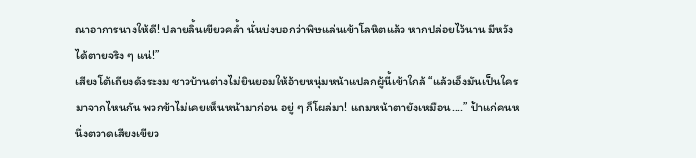ณาอาการนางให้ดี! ปลายลิ้นเขียวคล้ำ นั่นบ่งบอกว่าพิษแล่นเข้าโลหิตแล้ว หากปล่อยไว้นาน มีหวังได้ตายจริง ๆ แน่!”
เสียงโต้เถียงดังระงม ชาวบ้านต่างไม่ยินยอมให้อ้ายหนุ่มหน้าแปลกผู้นี้เข้าใกล้ “แล้วเอ็งมันเป็นใครมาจากไหนกัน พวกข้าไม่เคยเห็นหน้ามาก่อน อยู่ ๆ ก็โผล่มา! แถมหน้าตายังเหมือน....” ป้าแก่คนหนึ่งตวาดเสียงเขียว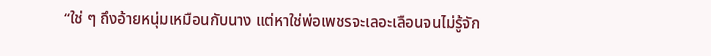“ใช่ ๆ ถึงอ้ายหนุ่มเหมือนกับนาง แต่หาใช่พ่อเพชรจะเลอะเลือนจนไม่รู้จัก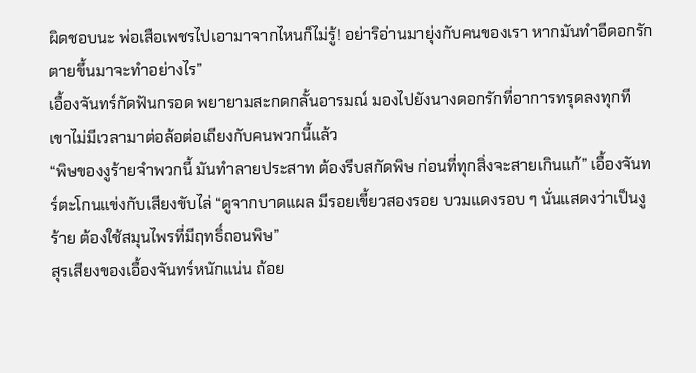ผิดชอบนะ พ่อเสือเพชรไปเอามาจากไหนก็ไม่รู้! อย่าริอ่านมายุ่งกับคนของเรา หากมันทำอีดอกรักตายขึ้นมาจะทำอย่างไร”
เอื้องจันทร์กัดฟันกรอด พยายามสะกดกลั้นอารมณ์ มองไปยังนางดอกรักที่อาการทรุดลงทุกที เขาไม่มีเวลามาต่อล้อต่อเถียงกับคนพวกนี้แล้ว
“พิษของงูร้ายจำพวกนี้ มันทำลายประสาท ต้องรีบสกัดพิษ ก่อนที่ทุกสิ่งจะสายเกินแก้” เอื้องจันทร์ตะโกนแข่งกับเสียงขับไล่ “ดูจากบาดแผล มีรอยเขี้ยวสองรอย บวมแดงรอบ ๆ นั่นแสดงว่าเป็นงูร้าย ต้องใช้สมุนไพรที่มีฤทธิ์ถอนพิษ”
สุรเสียงของเอื้องจันทร์หนักแน่น ถ้อย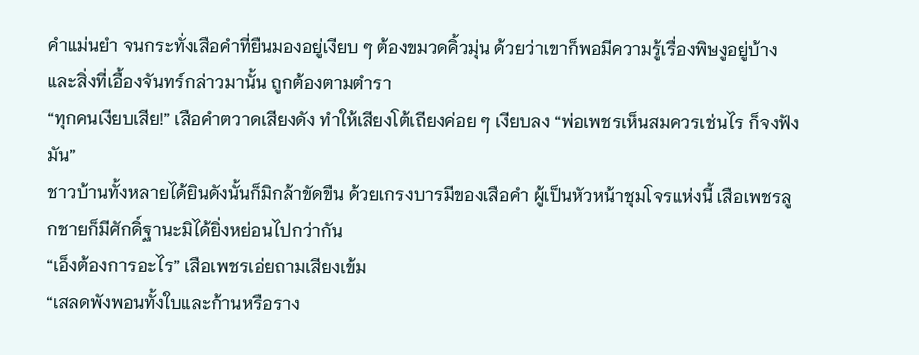คำแม่นยำ จนกระทั่งเสือคำที่ยืนมองอยู่เงียบ ๆ ต้องขมวดคิ้วมุ่น ด้วยว่าเขาก็พอมีความรู้เรื่องพิษงูอยู่บ้าง และสิ่งที่เอื้องจันทร์กล่าวมานั้น ถูกต้องตามตำรา
“ทุกคนเงียบเสีย!” เสือคำตวาดเสียงดัง ทำให้เสียงโต้เถียงค่อย ๆ เงียบลง “พ่อเพชรเห็นสมควรเช่นไร ก็จงฟังมัน”
ชาวบ้านทั้งหลายได้ยินดังนั้นก็มิกล้าขัดขืน ด้วยเกรงบารมีของเสือคำ ผู้เป็นหัวหน้าชุมโจรแห่งนี้ เสือเพชรลูกชายก็มีศักดิ์ฐานะมิได้ยิ่งหย่อนไปกว่ากัน
“เอ็งต้องการอะไร” เสือเพชรเอ่ยถามเสียงเข้ม
“เสลดพังพอนทั้งใบและก้านหรือราง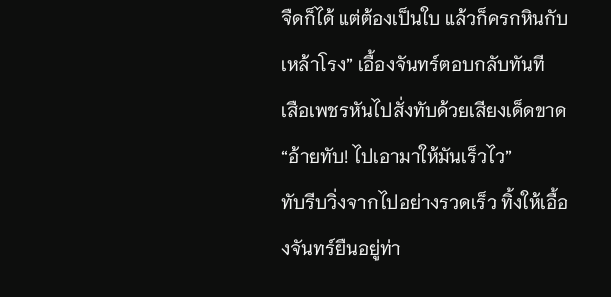จืดก็ได้ แต่ต้องเป็นใบ แล้วก็ครกหินกับเหล้าโรง” เอื้องจันทร์ตอบกลับทันที
เสือเพชรหันไปสั่งทับด้วยเสียงเด็ดขาด “อ้ายทับ! ไปเอามาให้มันเร็วไว”
ทับรีบวิ่งจากไปอย่างรวดเร็ว ทิ้งให้เอื้องจันทร์ยืนอยู่ท่า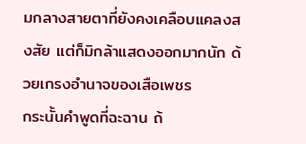มกลางสายตาที่ยังคงเคลือบแคลงสงสัย แต่ก็มิกล้าแสดงออกมากนัก ด้วยเกรงอำนาจของเสือเพชร
กระนั้นคำพูดที่ฉะฉาน ถ้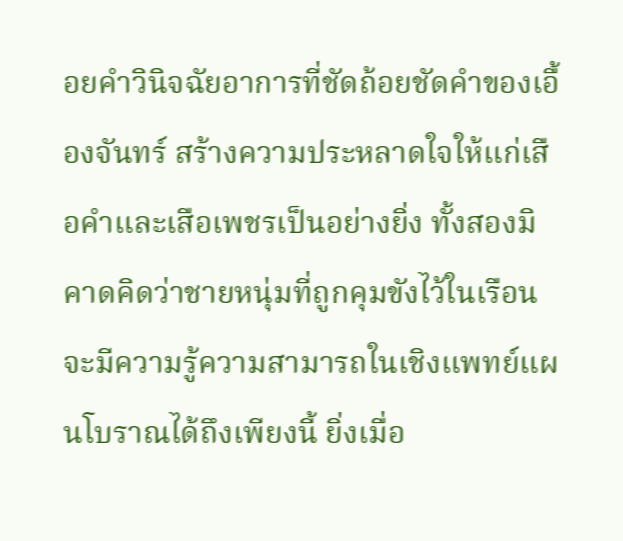อยคำวินิจฉัยอาการที่ชัดถ้อยชัดคำของเอื้องจันทร์ สร้างความประหลาดใจให้แก่เสือคำและเสือเพชรเป็นอย่างยิ่ง ทั้งสองมิคาดคิดว่าชายหนุ่มที่ถูกคุมขังไว้ในเรือน จะมีความรู้ความสามารถในเชิงแพทย์แผนโบราณได้ถึงเพียงนี้ ยิ่งเมื่อ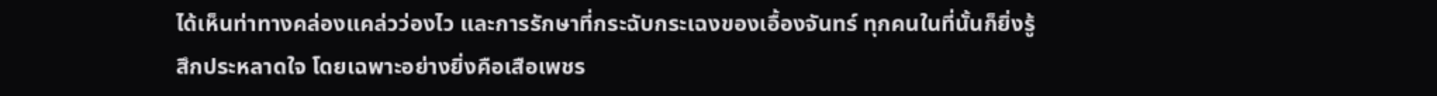ได้เห็นท่าทางคล่องแคล่วว่องไว และการรักษาที่กระฉับกระเฉงของเอื้องจันทร์ ทุกคนในที่นั้นก็ยิ่งรู้สึกประหลาดใจ โดยเฉพาะอย่างยิ่งคือเสือเพชร